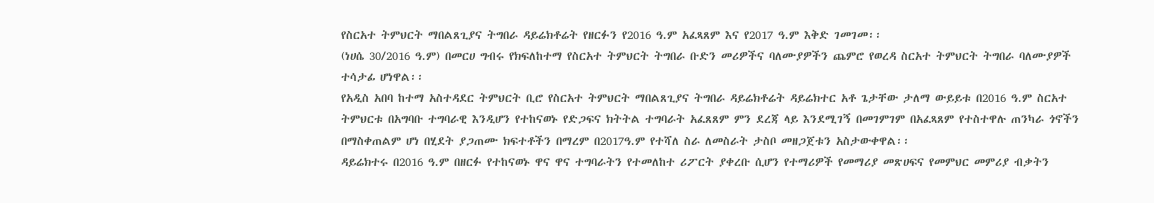የስርአተ ትምህርት ማበልጸጊያና ትግበራ ዳይሬክቶሬት የዘርፉን የ2016 ዓ.ም አፈጻጸም እና የ2017 ዓ.ም እቅድ ገመገመ፡፡
(ነሀሴ 30/2016 ዓ.ም) በመርሀ ግብሩ የክፍለከተማ የስርአተ ትምህርት ትግበራ ቡድን መሪዎችና ባለሙያዎችን ጨምሮ የወረዳ ስርአተ ትምህርት ትግበራ ባለሙያዎች ተሳታፊ ሆነዋል፡፡
የአዲስ አበባ ከተማ አስተዳደር ትምህርት ቢሮ የስርአተ ትምህርት ማበልጸጊያና ትግበራ ዳይሬክቶሬት ዳይሬክተር አቶ ጌታቸው ታለማ ውይይቱ በ2016 ዓ.ም ስርአተ ትምህርቱ በአግባቡ ተግባራዊ እንዲሆን የተከናወኑ የድጋፍና ክትትል ተግባራት አፈጸጸም ምን ደረጃ ላይ እንደሚገኝ በመገምገም በአፈጻጸም የተስተዋሉ ጠንካራ ጎኖችን በማስቀጠልም ሆነ በሂደት ያጋጠሙ ክፍተቶችን በማረም በ2017ዓ.ም የተሻለ ስራ ለመስራት ታስቦ መዘጋጀቱን አስታውቀዋል፡፡
ዳይሬክተሩ በ2016 ዓ.ም በዘርፉ የተከናወኑ ዋና ዋና ተግባራትን የተመለከተ ሪፖርት ያቀረቡ ሲሆን የተማሪዎች የመማሪያ መጽሀፍና የመምህር መምሪያ ብቃትን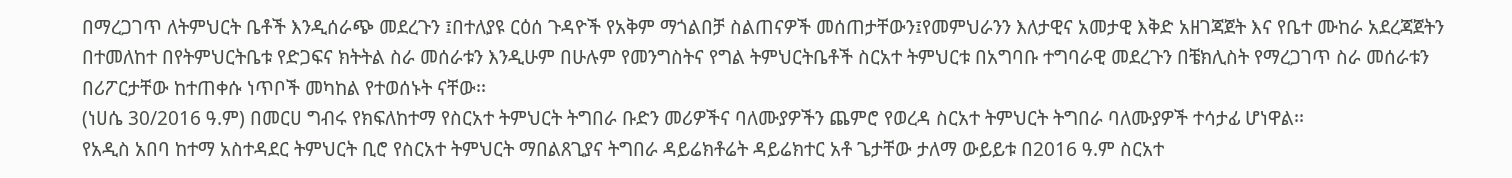በማረጋገጥ ለትምህርት ቤቶች እንዲሰራጭ መደረጉን ፤በተለያዩ ርዕሰ ጉዳዮች የአቅም ማጎልበቻ ስልጠናዎች መሰጠታቸውን፤የመምህራንን እለታዊና አመታዊ እቅድ አዘገጃጀት እና የቤተ ሙከራ አደረጃጀትን በተመለከተ በየትምህርትቤቱ የድጋፍና ክትትል ስራ መሰራቱን እንዲሁም በሁሉም የመንግስትና የግል ትምህርትቤቶች ስርአተ ትምህርቱ በአግባቡ ተግባራዊ መደረጉን በቼክሊስት የማረጋገጥ ስራ መሰራቱን በሪፖርታቸው ከተጠቀሱ ነጥቦች መካከል የተወሰኑት ናቸው፡፡
(ነሀሴ 30/2016 ዓ.ም) በመርሀ ግብሩ የክፍለከተማ የስርአተ ትምህርት ትግበራ ቡድን መሪዎችና ባለሙያዎችን ጨምሮ የወረዳ ስርአተ ትምህርት ትግበራ ባለሙያዎች ተሳታፊ ሆነዋል፡፡
የአዲስ አበባ ከተማ አስተዳደር ትምህርት ቢሮ የስርአተ ትምህርት ማበልጸጊያና ትግበራ ዳይሬክቶሬት ዳይሬክተር አቶ ጌታቸው ታለማ ውይይቱ በ2016 ዓ.ም ስርአተ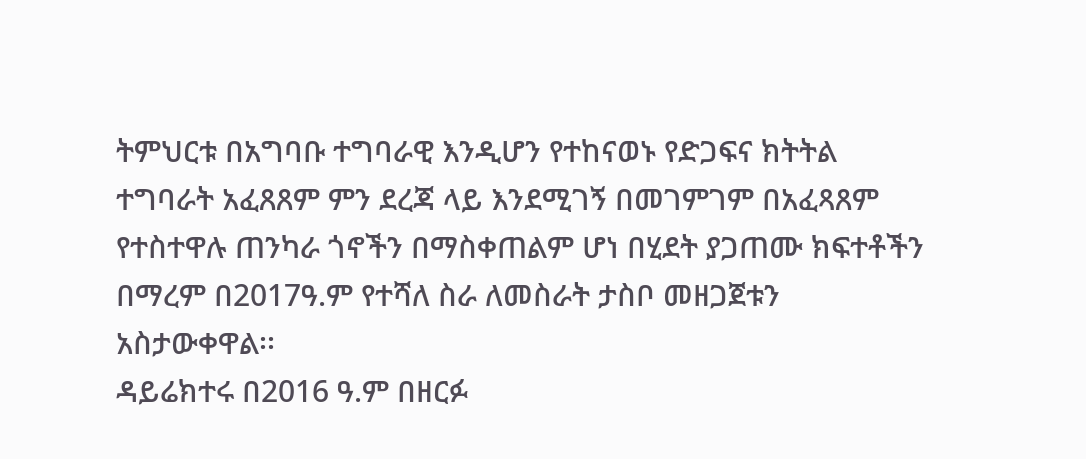ትምህርቱ በአግባቡ ተግባራዊ እንዲሆን የተከናወኑ የድጋፍና ክትትል ተግባራት አፈጸጸም ምን ደረጃ ላይ እንደሚገኝ በመገምገም በአፈጻጸም የተስተዋሉ ጠንካራ ጎኖችን በማስቀጠልም ሆነ በሂደት ያጋጠሙ ክፍተቶችን በማረም በ2017ዓ.ም የተሻለ ስራ ለመስራት ታስቦ መዘጋጀቱን አስታውቀዋል፡፡
ዳይሬክተሩ በ2016 ዓ.ም በዘርፉ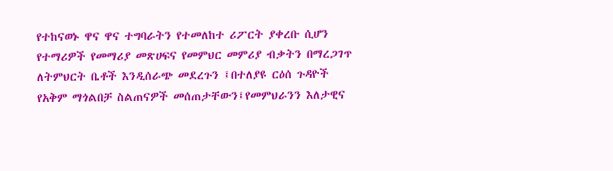የተከናወኑ ዋና ዋና ተግባራትን የተመለከተ ሪፖርት ያቀረቡ ሲሆን የተማሪዎች የመማሪያ መጽሀፍና የመምህር መምሪያ ብቃትን በማረጋገጥ ለትምህርት ቤቶች እንዲሰራጭ መደረጉን ፤በተለያዩ ርዕሰ ጉዳዮች የአቅም ማጎልበቻ ስልጠናዎች መሰጠታቸውን፤የመምህራንን እለታዊና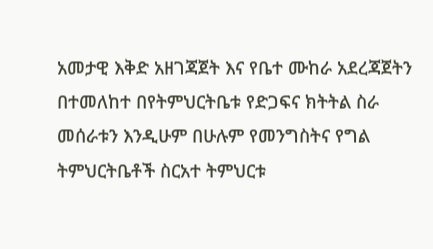አመታዊ እቅድ አዘገጃጀት እና የቤተ ሙከራ አደረጃጀትን በተመለከተ በየትምህርትቤቱ የድጋፍና ክትትል ስራ መሰራቱን እንዲሁም በሁሉም የመንግስትና የግል ትምህርትቤቶች ስርአተ ትምህርቱ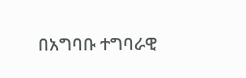በአግባቡ ተግባራዊ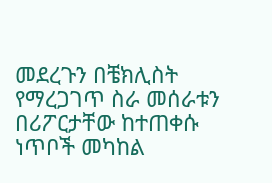መደረጉን በቼክሊስት የማረጋገጥ ስራ መሰራቱን በሪፖርታቸው ከተጠቀሱ ነጥቦች መካከል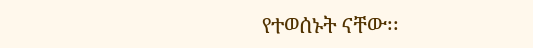የተወሰኑት ናቸው፡፡